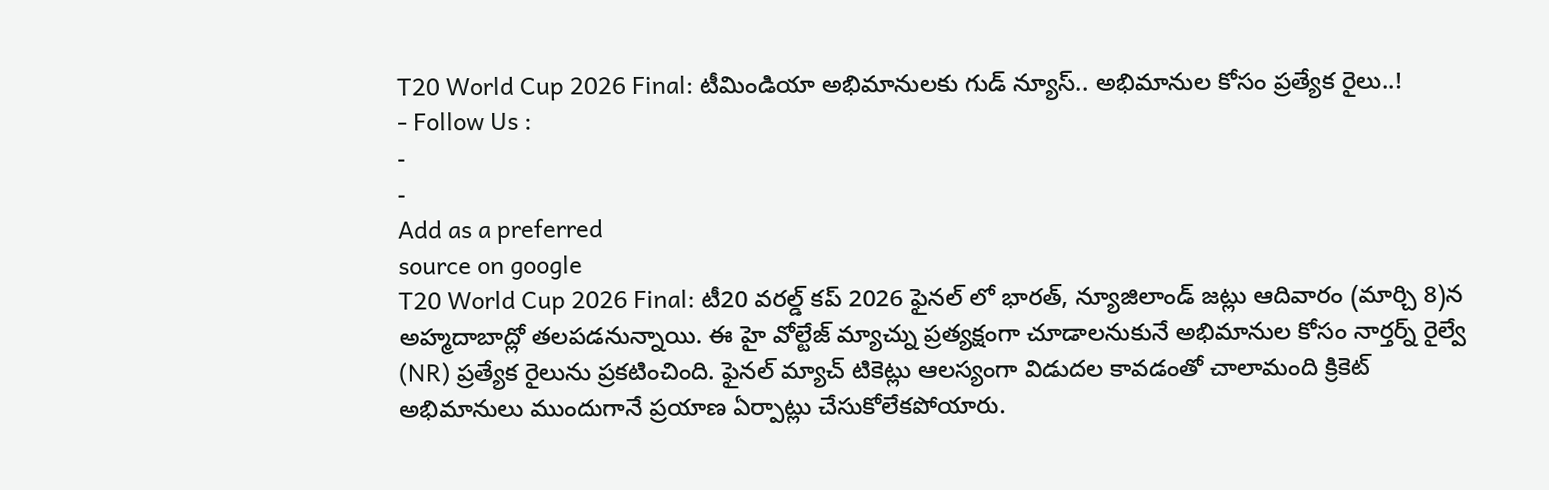T20 World Cup 2026 Final: టీమిండియా అభిమానులకు గుడ్ న్యూస్.. అభిమానుల కోసం ప్రత్యేక రైలు..!
- Follow Us :
-
-
Add as a preferred
source on google
T20 World Cup 2026 Final: టీ20 వరల్డ్ కప్ 2026 ఫైనల్ లో భారత్, న్యూజిలాండ్ జట్లు ఆదివారం (మార్చి 8)న అహ్మదాబాద్లో తలపడనున్నాయి. ఈ హై వోల్టేజ్ మ్యాచ్ను ప్రత్యక్షంగా చూడాలనుకునే అభిమానుల కోసం నార్తర్న్ రైల్వే (NR) ప్రత్యేక రైలును ప్రకటించింది. ఫైనల్ మ్యాచ్ టికెట్లు ఆలస్యంగా విడుదల కావడంతో చాలామంది క్రికెట్ అభిమానులు ముందుగానే ప్రయాణ ఏర్పాట్లు చేసుకోలేకపోయారు.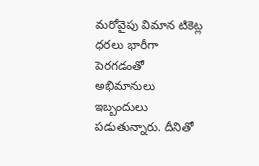మరోవైపు విమాన టికెట్ల ధరలు భారీగా పెరగడంతో అభిమానులు ఇబ్బందులు పడుతున్నారు. దీనితో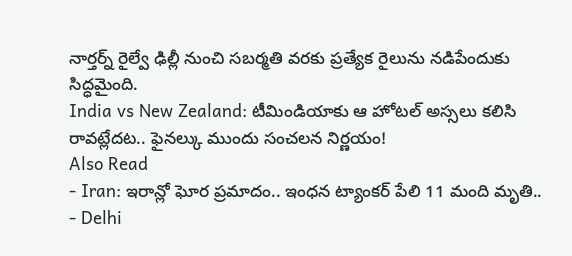నార్తర్న్ రైల్వే ఢిల్లీ నుంచి సబర్మతి వరకు ప్రత్యేక రైలును నడిపేందుకు సిద్ధమైంది.
India vs New Zealand: టీమిండియాకు ఆ హోటల్ అస్సలు కలిసి రావట్లేదట.. ఫైనల్కు ముందు సంచలన నిర్ణయం!
Also Read
- Iran: ఇరాన్లో ఘోర ప్రమాదం.. ఇంధన ట్యాంకర్ పేలి 11 మంది మృతి..
- Delhi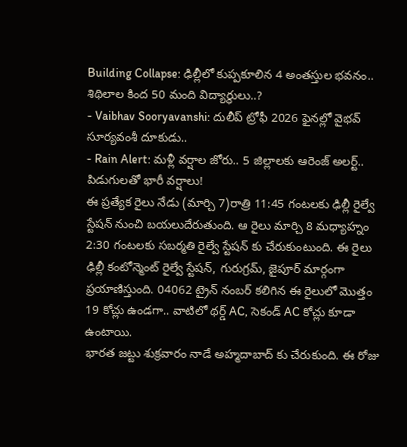Building Collapse: ఢిల్లీలో కుప్పకూలిన 4 అంతస్తుల భవనం.. శిథిలాల కింద 50 మంది విద్యార్థులు..?
- Vaibhav Sooryavanshi: దులీప్ ట్రోఫీ 2026 ఫైనల్లో వైభవ్ సూర్యవంశీ దూకుడు..
- Rain Alert: మళ్లీ వర్షాల జోరు.. 5 జిల్లాలకు ఆరెంజ్ అలర్ట్.. పిడుగులతో భారీ వర్షాలు!
ఈ ప్రత్యేక రైలు నేడు (మార్చి 7)రాత్రి 11:45 గంటలకు ఢిల్లీ రైల్వే స్టేషన్ నుంచి బయలుదేరుతుంది. ఆ రైలు మార్చి 8 మధ్యాహ్నం 2:30 గంటలకు సబర్మతి రైల్వే స్టేషన్ కు చేరుకుంటుంది. ఈ రైలు ఢిల్లీ కంటోన్మెంట్ రైల్వే స్టేషన్, గురుగ్రమ్, జైపూర్ మార్గంగా ప్రయాణిస్తుంది. 04062 ట్రైన్ నంబర్ కలిగిన ఈ రైలులో మొత్తం 19 కోచ్లు ఉండగా.. వాటిలో థర్డ్ AC, సెకండ్ AC కోచ్లు కూడా ఉంటాయి.
భారత జట్టు శుక్రవారం నాడే అహ్మదాబాద్ కు చేరుకుంది. ఈ రోజు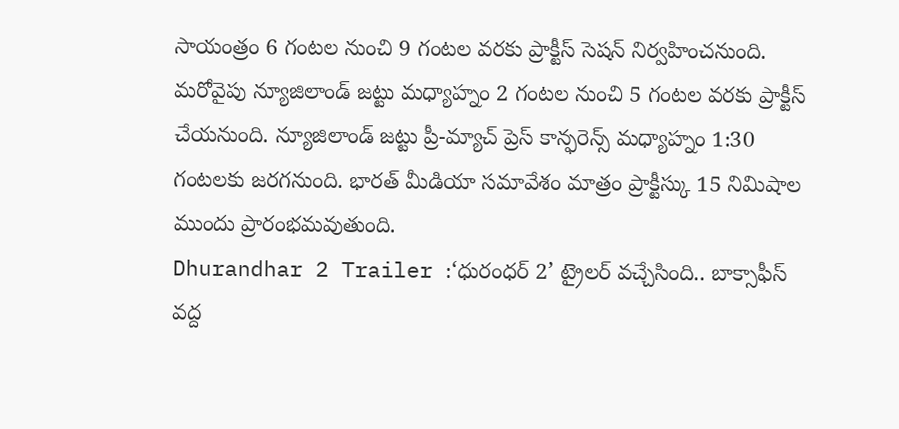సాయంత్రం 6 గంటల నుంచి 9 గంటల వరకు ప్రాక్టీస్ సెషన్ నిర్వహించనుంది. మరోవైపు న్యూజిలాండ్ జట్టు మధ్యాహ్నం 2 గంటల నుంచి 5 గంటల వరకు ప్రాక్టీస్ చేయనుంది. న్యూజిలాండ్ జట్టు ప్రీ-మ్యాచ్ ప్రెస్ కాన్ఫరెన్స్ మధ్యాహ్నం 1:30 గంటలకు జరగనుంది. భారత్ మీడియా సమావేశం మాత్రం ప్రాక్టీస్కు 15 నిమిషాల ముందు ప్రారంభమవుతుంది.
Dhurandhar 2 Trailer :‘ధురంధర్ 2’ ట్రైలర్ వచ్చేసింది.. బాక్సాఫీస్ వద్ద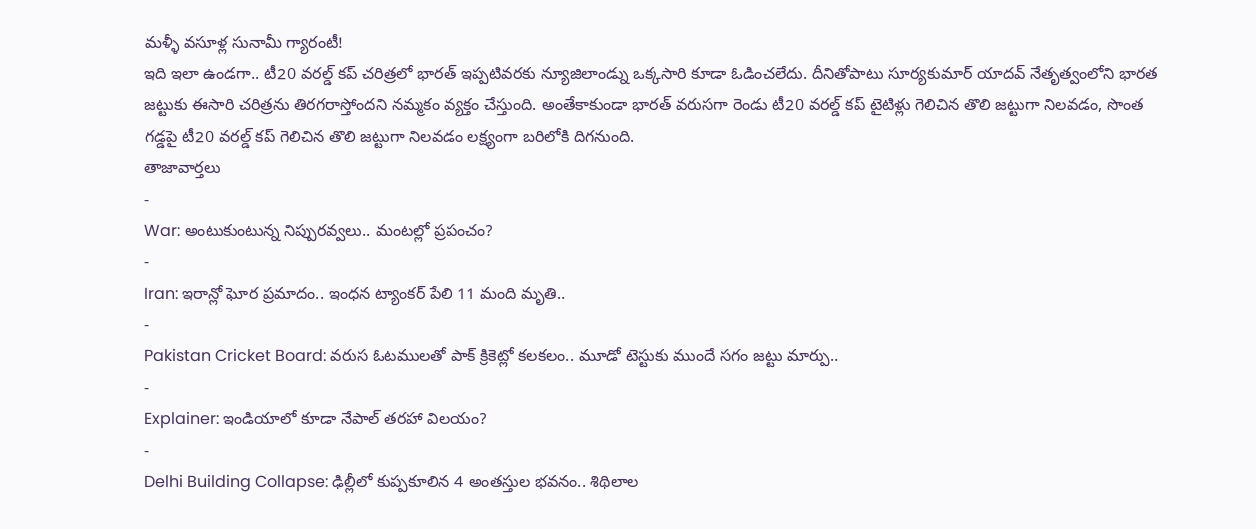మళ్ళీ వసూళ్ల సునామీ గ్యారంటీ!
ఇది ఇలా ఉండగా.. టీ20 వరల్డ్ కప్ చరిత్రలో భారత్ ఇప్పటివరకు న్యూజిలాండ్ను ఒక్కసారి కూడా ఓడించలేదు. దీనితోపాటు సూర్యకుమార్ యాదవ్ నేతృత్వంలోని భారత జట్టుకు ఈసారి చరిత్రను తిరగరాస్తోందని నమ్మకం వ్యక్తం చేస్తుంది. అంతేకాకుండా భారత్ వరుసగా రెండు టీ20 వరల్డ్ కప్ టైటిళ్లు గెలిచిన తొలి జట్టుగా నిలవడం, సొంత గడ్డపై టీ20 వరల్డ్ కప్ గెలిచిన తొలి జట్టుగా నిలవడం లక్ష్యంగా బరిలోకి దిగనుంది.
తాజావార్తలు
-
War: అంటుకుంటున్న నిప్పురవ్వలు.. మంటల్లో ప్రపంచం?
-
Iran: ఇరాన్లో ఘోర ప్రమాదం.. ఇంధన ట్యాంకర్ పేలి 11 మంది మృతి..
-
Pakistan Cricket Board: వరుస ఓటములతో పాక్ క్రికెట్లో కలకలం.. మూడో టెస్టుకు ముందే సగం జట్టు మార్పు..
-
Explainer: ఇండియాలో కూడా నేపాల్ తరహా విలయం?
-
Delhi Building Collapse: ఢిల్లీలో కుప్పకూలిన 4 అంతస్తుల భవనం.. శిథిలాల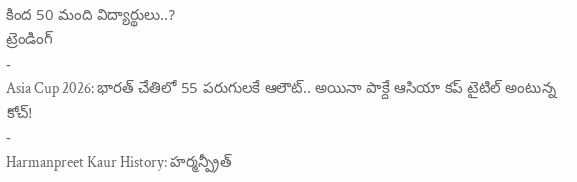కింద 50 మంది విద్యార్థులు..?
ట్రెండింగ్
-
Asia Cup 2026: భారత్ చేతిలో 55 పరుగులకే ఆలౌట్.. అయినా పాక్దే ఆసియా కప్ టైటిల్ అంటున్న కోచ్!
-
Harmanpreet Kaur History: హర్మన్ప్రీత్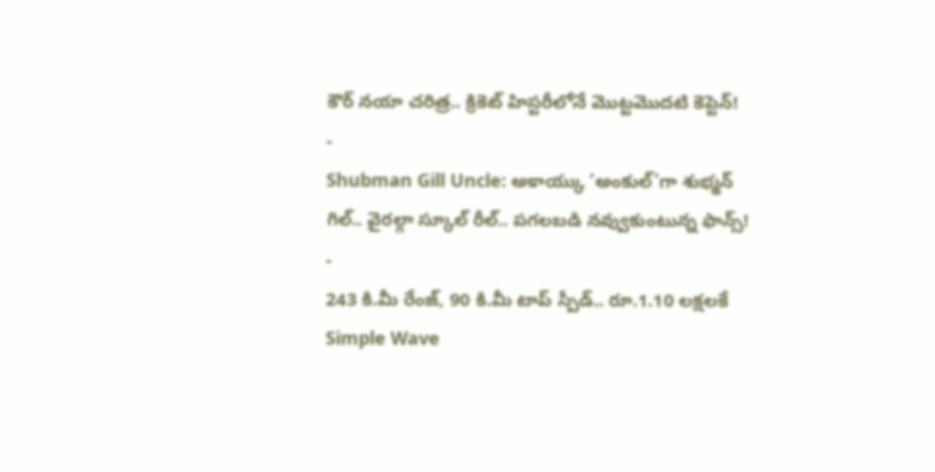కౌర్ నయా చరిత్ర.. క్రికెట్ హిస్టరీలోనే మొట్టమొదటి కెప్టెన్!
-
Shubman Gill Uncle: అకాయ్కు ‘అంకుల్’గా శుభ్మన్ గిల్.. వైరల్గా స్కూల్ రీల్.. పగలబడి నవ్వుకుంటున్న ఫాన్స్!
-
243 కి.మీ రేంజ్, 90 కి.మీ టాప్ స్పీడ్.. రూ.1.10 లక్షలకే Simple Wave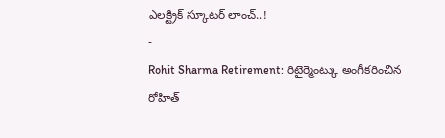ఎలక్ట్రిక్ స్కూటర్ లాంచ్..!
-
Rohit Sharma Retirement: రిటైర్మెంట్కు అంగీకరించిన రోహిత్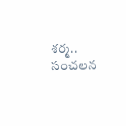శర్మ.. సంచలన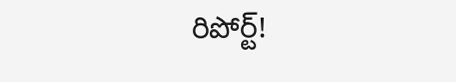రిపోర్ట్!